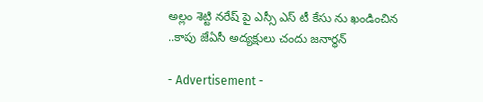అల్లం శెట్టి నరేష్ పై ఎస్సీ ఎస్ టీ కేసు ను ఖండించిన ..కాపు జేఏసీ అద్యక్షులు చందు జనార్ధన్

- Advertisement -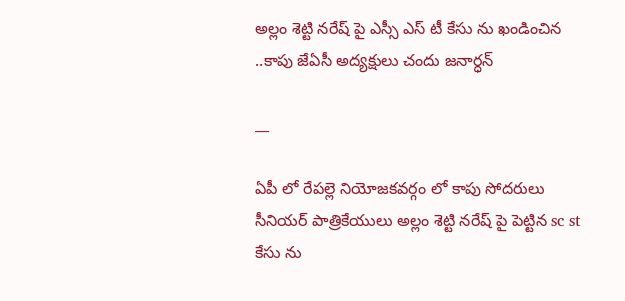అల్లం శెట్టి నరేష్ పై ఎస్సీ ఎస్ టీ కేసు ను ఖండించిన ..కాపు జేఏసీ అద్యక్షులు చందు జనార్ధన్

__

ఏపీ లో రేపల్లె నియోజకవర్గం లో కాపు సోదరులు సీనియర్ పాత్రికేయులు అల్లం శెట్టి నరేష్ పై పెట్టిన sc st కేసు ను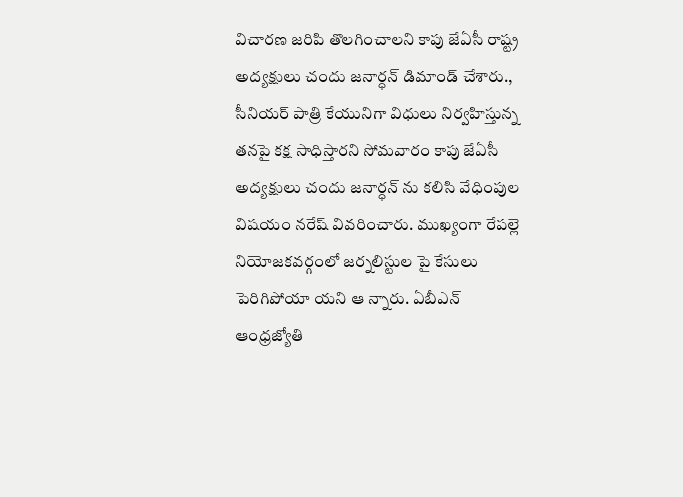విచారణ జరిపి తొలగించాలని కాపు జేఏసీ రాష్ట్ర అద్యక్షులు చందు జనార్ధన్ డిమాండ్ చేశారు., సీనియర్ పాత్రి కేయునిగా విధులు నిర్వహిస్తున్న తనపై కక్ష సాధిస్తారని సోమవారం కాపు జేఏసీ అద్యక్షులు చందు జనార్ధన్ ను కలిసి వేధింపుల విషయం నరేష్ వివరించారు. ముఖ్యంగా రేపల్లె నియోజకవర్గంలో జర్నలిస్టుల పై కేసులు పెరిగిపోయా యని ఆ న్నారు‌. ఏబీఎన్ ఆంధ్రజ్యోతి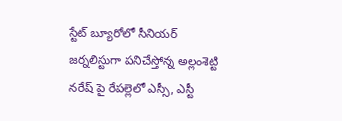స్టేట్ బ్యూరోలో సీనియర్ జర్నలిస్టుగా పనిచేస్తోన్న అల్లంశెట్టి నరేష్ పై రేపల్లెలో ఎస్సీ, ఎస్టీ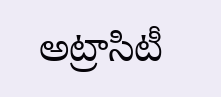అట్రాసిటీ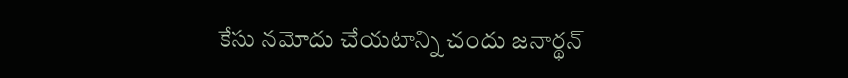కేసు నమోదు చేయటాన్ని చందు జనార్థన్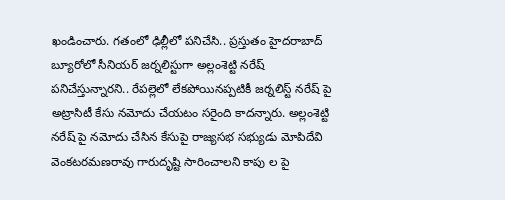ఖండించారు. గతంలో ఢిల్లీలో పనిచేసి.. ప్రస్తుతం హైదరాబాద్ బ్యూరోలో సీనియర్ జర్నలిస్టుగా అల్లంశెట్టి నరేష్ పనిచేస్తున్నారని.. రేపల్లెలో లేకపోయినప్పటికీ జర్నలిస్ట్ నరేష్ పై అట్రాసిటీ కేసు నమోదు చేయటం సరైంది కాదన్నారు. అల్లంశెట్టి నరేష్ పై నమోదు చేసిన కేసుపై రాజ్యసభ సభ్యుడు మోపిదేవి వెంకటరమణరావు గారుదృష్టి సారించాలని కాపు ల పై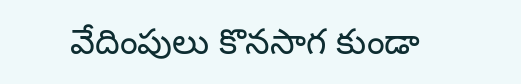వేదింపులు కొనసాగ కుండా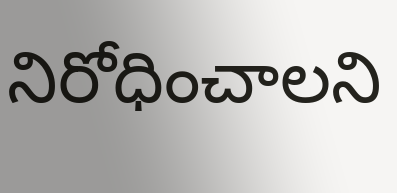నిరోధించాలని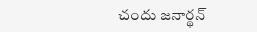చందు జనార్థన్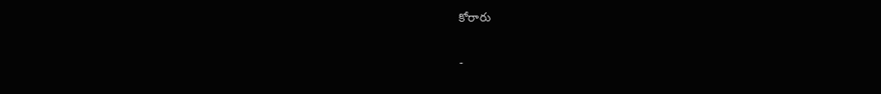కోరారు

-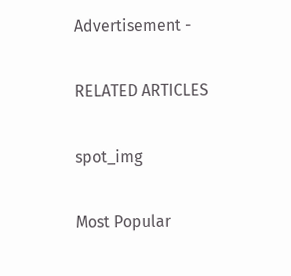Advertisement -

RELATED ARTICLES

spot_img

Most Popular